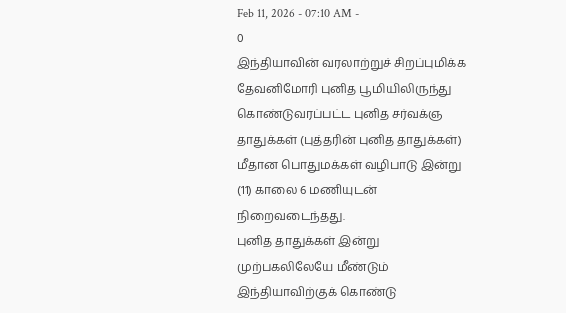Feb 11, 2026 - 07:10 AM -
0
இந்தியாவின் வரலாற்றுச் சிறப்புமிக்க தேவனிமோரி புனித பூமியிலிருந்து கொண்டுவரப்பட்ட புனித சர்வக்ஞ தாதுக்கள் (புத்தரின் புனித தாதுக்கள்) மீதான பொதுமக்கள் வழிபாடு இன்று (11) காலை 6 மணியுடன் நிறைவடைந்தது.
புனித தாதுக்கள் இன்று முற்பகலிலேயே மீண்டும் இந்தியாவிற்குக் கொண்டு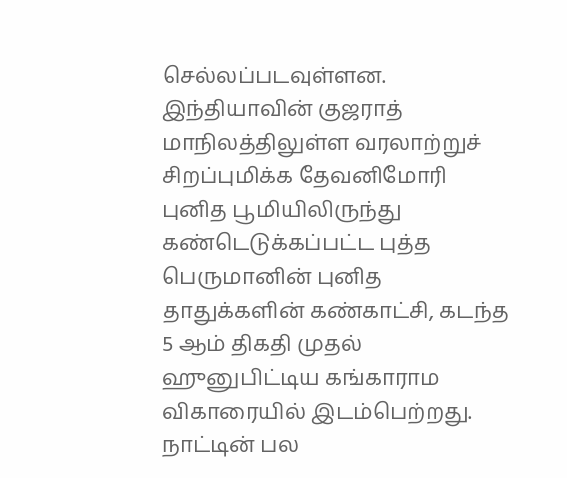செல்லப்படவுள்ளன.
இந்தியாவின் குஜராத் மாநிலத்திலுள்ள வரலாற்றுச் சிறப்புமிக்க தேவனிமோரி புனித பூமியிலிருந்து கண்டெடுக்கப்பட்ட புத்த பெருமானின் புனித தாதுக்களின் கண்காட்சி, கடந்த 5 ஆம் திகதி முதல் ஹுனுபிட்டிய கங்காராம விகாரையில் இடம்பெற்றது.
நாட்டின் பல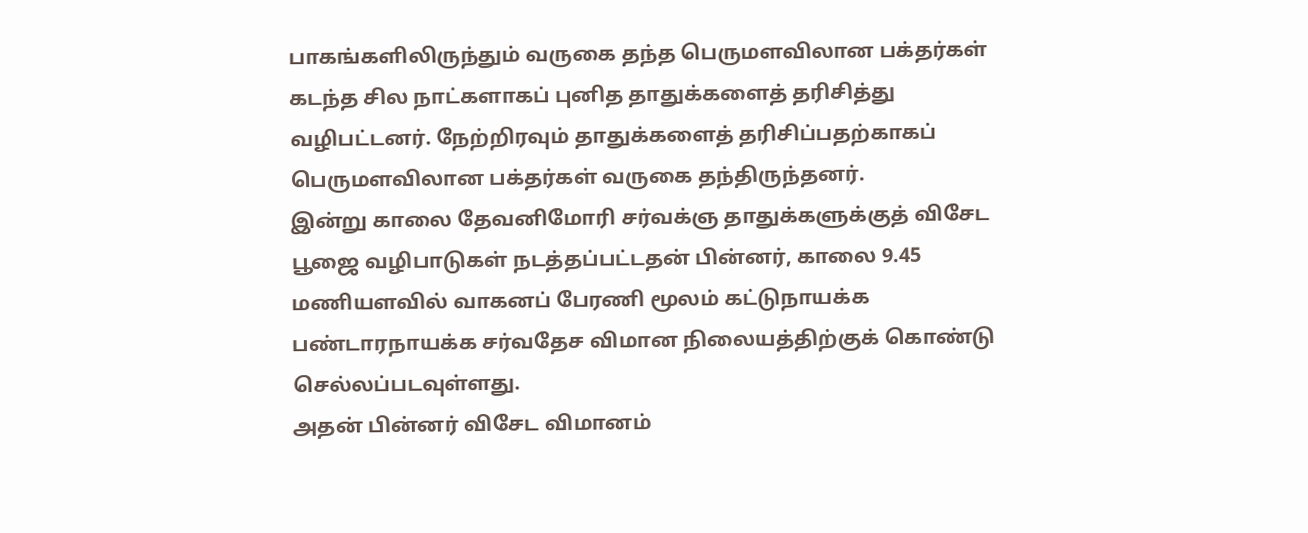பாகங்களிலிருந்தும் வருகை தந்த பெருமளவிலான பக்தர்கள் கடந்த சில நாட்களாகப் புனித தாதுக்களைத் தரிசித்து வழிபட்டனர். நேற்றிரவும் தாதுக்களைத் தரிசிப்பதற்காகப் பெருமளவிலான பக்தர்கள் வருகை தந்திருந்தனர்.
இன்று காலை தேவனிமோரி சர்வக்ஞ தாதுக்களுக்குத் விசேட பூஜை வழிபாடுகள் நடத்தப்பட்டதன் பின்னர், காலை 9.45 மணியளவில் வாகனப் பேரணி மூலம் கட்டுநாயக்க பண்டாரநாயக்க சர்வதேச விமான நிலையத்திற்குக் கொண்டு செல்லப்படவுள்ளது.
அதன் பின்னர் விசேட விமானம்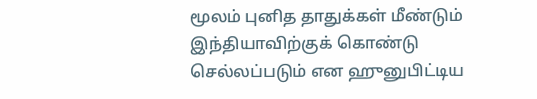மூலம் புனித தாதுக்கள் மீண்டும் இந்தியாவிற்குக் கொண்டு செல்லப்படும் என ஹுனுபிட்டிய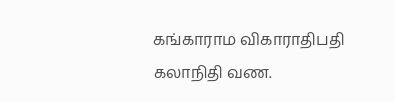கங்காராம விகாராதிபதி கலாநிதி வண.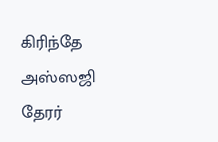கிரிந்தே அஸ்ஸஜி தேரர்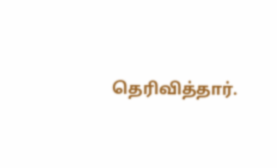தெரிவித்தார்.